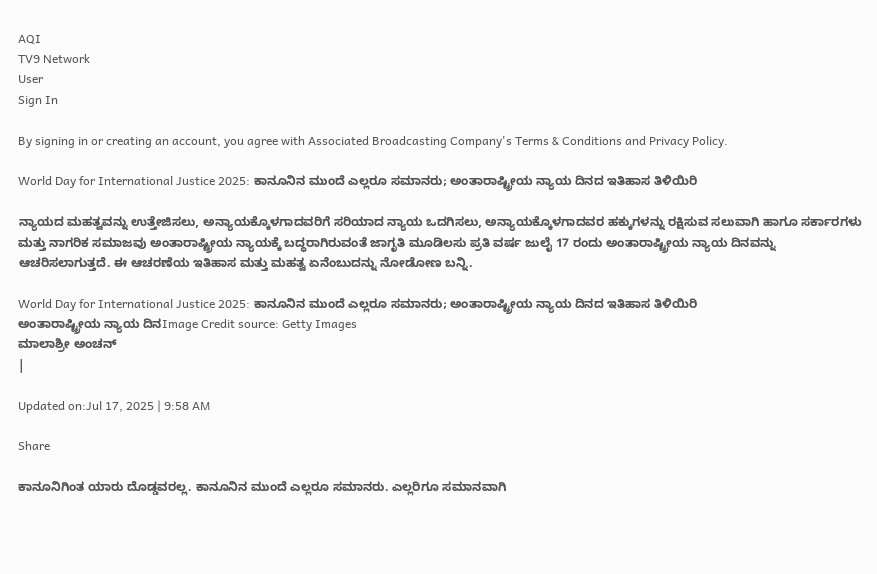AQI
TV9 Network
User
Sign In

By signing in or creating an account, you agree with Associated Broadcasting Company's Terms & Conditions and Privacy Policy.

World Day for International Justice 2025: ಕಾನೂನಿನ ಮುಂದೆ ಎಲ್ಲರೂ ಸಮಾನರು; ಅಂತಾರಾಷ್ಟ್ರೀಯ ನ್ಯಾಯ ದಿನದ ಇತಿಹಾಸ ತಿಳಿಯಿರಿ

ನ್ಯಾಯದ ಮಹತ್ವವನ್ನು ಉತ್ತೇಜಿಸಲು, ಅನ್ಯಾಯಕ್ಕೊಳಗಾದವರಿಗೆ ಸರಿಯಾದ ನ್ಯಾಯ ಒದಗಿಸಲು, ಅನ್ಯಾಯಕ್ಕೊಳಗಾದವರ ಹಕ್ಕುಗಳನ್ನು ರಕ್ಷಿಸುವ ಸಲುವಾಗಿ ಹಾಗೂ ಸರ್ಕಾರಗಳು ಮತ್ತು ನಾಗರಿಕ ಸಮಾಜವು ಅಂತಾರಾಷ್ಟ್ರೀಯ ನ್ಯಾಯಕ್ಕೆ ಬದ್ಧರಾಗಿರುವಂತೆ ಜಾಗೃತಿ ಮೂಡಿಲಸು ಪ್ರತಿ ವರ್ಷ ಜುಲೈ 17 ರಂದು ಅಂತಾರಾಷ್ಟ್ರೀಯ ನ್ಯಾಯ ದಿನವನ್ನು ಆಚರಿಸಲಾಗುತ್ತದೆ. ಈ ಆಚರಣೆಯ ಇತಿಹಾಸ ಮತ್ತು ಮಹತ್ವ ಏನೆಂಬುದನ್ನು ನೋಡೋಣ ಬನ್ನಿ.

World Day for International Justice 2025: ಕಾನೂನಿನ ಮುಂದೆ ಎಲ್ಲರೂ ಸಮಾನರು; ಅಂತಾರಾಷ್ಟ್ರೀಯ ನ್ಯಾಯ ದಿನದ ಇತಿಹಾಸ ತಿಳಿಯಿರಿ
ಅಂತಾರಾಷ್ಟ್ರೀಯ ನ್ಯಾಯ ದಿನImage Credit source: Getty Images
ಮಾಲಾಶ್ರೀ ಅಂಚನ್
|

Updated on:Jul 17, 2025 | 9:58 AM

Share

ಕಾನೂನಿಗಿಂತ ಯಾರು ದೊಡ್ಡವರಲ್ಲ. ಕಾನೂನಿನ ಮುಂದೆ ಎಲ್ಲರೂ ಸಮಾನರು. ಎಲ್ಲರಿಗೂ ಸಮಾನವಾಗಿ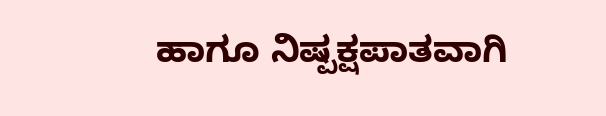ಹಾಗೂ ನಿಷ್ಪಕ್ಷಪಾತವಾಗಿ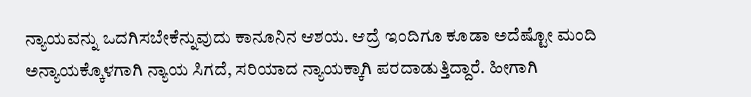ನ್ಯಾಯವನ್ನು ಒದಗಿಸಬೇಕೆನ್ನುವುದು ಕಾನೂನಿನ ಆಶಯ. ಆದ್ರೆ ಇಂದಿಗೂ ಕೂಡಾ ಅದೆಷ್ಟೋ ಮಂದಿ ಅನ್ಯಾಯಕ್ಕೊಳಗಾಗಿ ನ್ಯಾಯ ಸಿಗದೆ, ಸರಿಯಾದ ನ್ಯಾಯಕ್ಕಾಗಿ ಪರದಾಡುತ್ತಿದ್ದಾರೆ. ಹೀಗಾಗಿ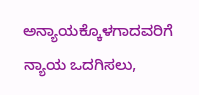ಅನ್ಯಾಯಕ್ಕೊಳಗಾದವರಿಗೆ ನ್ಯಾಯ ಒದಗಿಸಲು,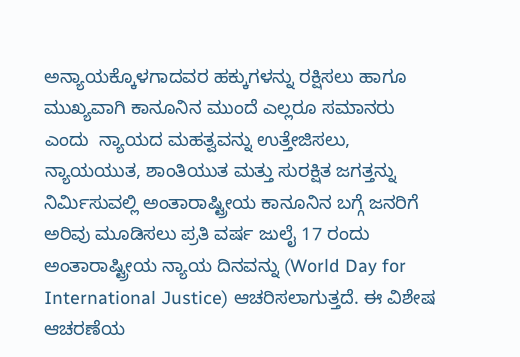ಅನ್ಯಾಯಕ್ಕೊಳಗಾದವರ ಹಕ್ಕುಗಳನ್ನು ರಕ್ಷಿಸಲು ಹಾಗೂ ಮುಖ್ಯವಾಗಿ ಕಾನೂನಿನ ಮುಂದೆ ಎಲ್ಲರೂ ಸಮಾನರು ಎಂದು  ನ್ಯಾಯದ ಮಹತ್ವವನ್ನು ಉತ್ತೇಜಿಸಲು, ನ್ಯಾಯಯುತ, ಶಾಂತಿಯುತ ಮತ್ತು ಸುರಕ್ಷಿತ ಜಗತ್ತನ್ನು ನಿರ್ಮಿಸುವಲ್ಲಿ ಅಂತಾರಾಷ್ಟ್ರೀಯ ಕಾನೂನಿನ ಬಗ್ಗೆ ಜನರಿಗೆ ಅರಿವು ಮೂಡಿಸಲು ಪ್ರತಿ ವರ್ಷ ಜುಲೈ 17 ರಂದು ಅಂತಾರಾಷ್ಟ್ರೀಯ ನ್ಯಾಯ ದಿನವನ್ನು (World Day for International Justice) ಆಚರಿಸಲಾಗುತ್ತದೆ. ಈ ವಿಶೇಷ ಆಚರಣೆಯ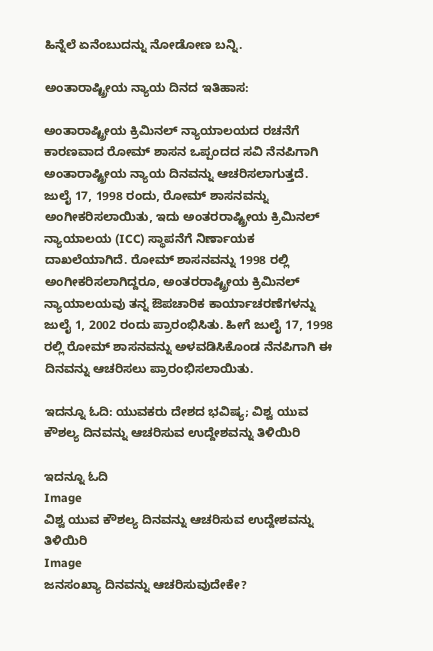ಹಿನ್ನೆಲೆ ಏನೆಂಬುದನ್ನು ನೋಡೋಣ ಬನ್ನಿ.

ಅಂತಾರಾಷ್ಟ್ರೀಯ ನ್ಯಾಯ ದಿನದ ಇತಿಹಾಸ:

ಅಂತಾರಾಷ್ಟ್ರೀಯ ಕ್ರಿಮಿನಲ್‌ ನ್ಯಾಯಾಲಯದ ರಚನೆಗೆ ಕಾರಣವಾದ ರೋಮ್‌ ಶಾಸನ ಒಪ್ಪಂದದ ಸವಿ ನೆನಪಿಗಾಗಿ ಅಂತಾರಾಷ್ಟ್ರೀಯ ನ್ಯಾಯ ದಿನವನ್ನು ಆಚರಿಸಲಾಗುತ್ತದೆ. ಜುಲೈ 17, 1998 ರಂದು, ರೋಮ್ ಶಾಸನವನ್ನು ಅಂಗೀಕರಿಸಲಾಯಿತು, ಇದು ಅಂತರರಾಷ್ಟ್ರೀಯ ಕ್ರಿಮಿನಲ್ ನ್ಯಾಯಾಲಯ (ICC) ಸ್ಥಾಪನೆಗೆ ನಿರ್ಣಾಯಕ ದಾಖಲೆಯಾಗಿದೆ. ರೋಮ್ ಶಾಸನವನ್ನು 1998 ರಲ್ಲಿ ಅಂಗೀಕರಿಸಲಾಗಿದ್ದರೂ, ಅಂತರರಾಷ್ಟ್ರೀಯ ಕ್ರಿಮಿನಲ್ ನ್ಯಾಯಾಲಯವು ತನ್ನ ಔಪಚಾರಿಕ ಕಾರ್ಯಾಚರಣೆಗಳನ್ನು ಜುಲೈ 1, 2002 ರಂದು ಪ್ರಾರಂಭಿಸಿತು. ಹೀಗೆ ಜುಲೈ 17, 1998 ರಲ್ಲಿ ರೋಮ್‌ ಶಾಸನವನ್ನು ಅಳವಡಿಸಿಕೊಂಡ ನೆನಪಿಗಾಗಿ ಈ ದಿನವನ್ನು ಆಚರಿಸಲು ಪ್ರಾರಂಭಿಸಲಾಯಿತು.

ಇದನ್ನೂ ಓದಿ: ಯುವಕರು ದೇಶದ ಭವಿಷ್ಯ; ವಿಶ್ವ ಯುವ ಕೌಶಲ್ಯ ದಿನವನ್ನು ಆಚರಿಸುವ ಉದ್ದೇಶವನ್ನು ತಿಳಿಯಿರಿ

ಇದನ್ನೂ ಓದಿ
Image
ವಿಶ್ವ ಯುವ ಕೌಶಲ್ಯ ದಿನವನ್ನು ಆಚರಿಸುವ ಉದ್ದೇಶವನ್ನು ತಿಳಿಯಿರಿ
Image
ಜನಸಂಖ್ಯಾ ದಿನವನ್ನು ಆಚರಿಸುವುದೇಕೇ?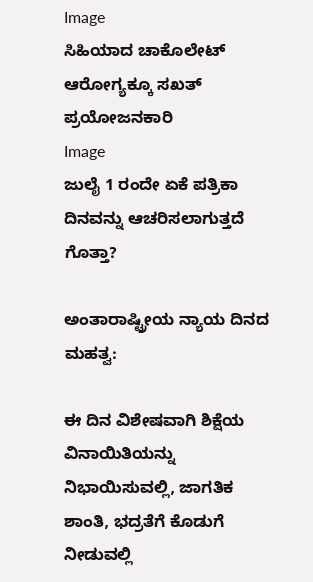Image
ಸಿಹಿಯಾದ ಚಾಕೊಲೇಟ್‌ ಆರೋಗ್ಯಕ್ಕೂ ಸಖತ್‌ ಪ್ರಯೋಜನಕಾರಿ
Image
ಜುಲೈ 1 ರಂದೇ ಏಕೆ ಪತ್ರಿಕಾ ದಿನವನ್ನು ಆಚರಿಸಲಾಗುತ್ತದೆ ಗೊತ್ತಾ?

ಅಂತಾರಾಷ್ಟ್ರೀಯ ನ್ಯಾಯ ದಿನದ ಮಹತ್ವ:

ಈ ದಿನ ವಿಶೇಷವಾಗಿ ಶಿಕ್ಷೆಯ ವಿನಾಯಿತಿಯನ್ನು ನಿಭಾಯಿಸುವಲ್ಲಿ, ಜಾಗತಿಕ ಶಾಂತಿ, ಭದ್ರತೆಗೆ ಕೊಡುಗೆ ನೀಡುವಲ್ಲಿ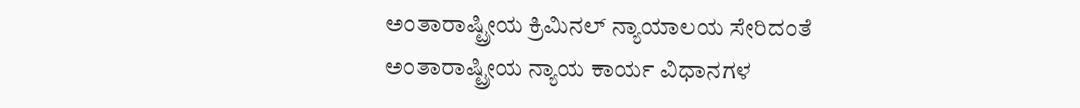ಅಂತಾರಾಷ್ಟ್ರೀಯ ಕ್ರಿಮಿನಲ್‌ ನ್ಯಾಯಾಲಯ ಸೇರಿದಂತೆ ಅಂತಾರಾಷ್ಟ್ರೀಯ ನ್ಯಾಯ ಕಾರ್ಯ ವಿಧಾನಗಳ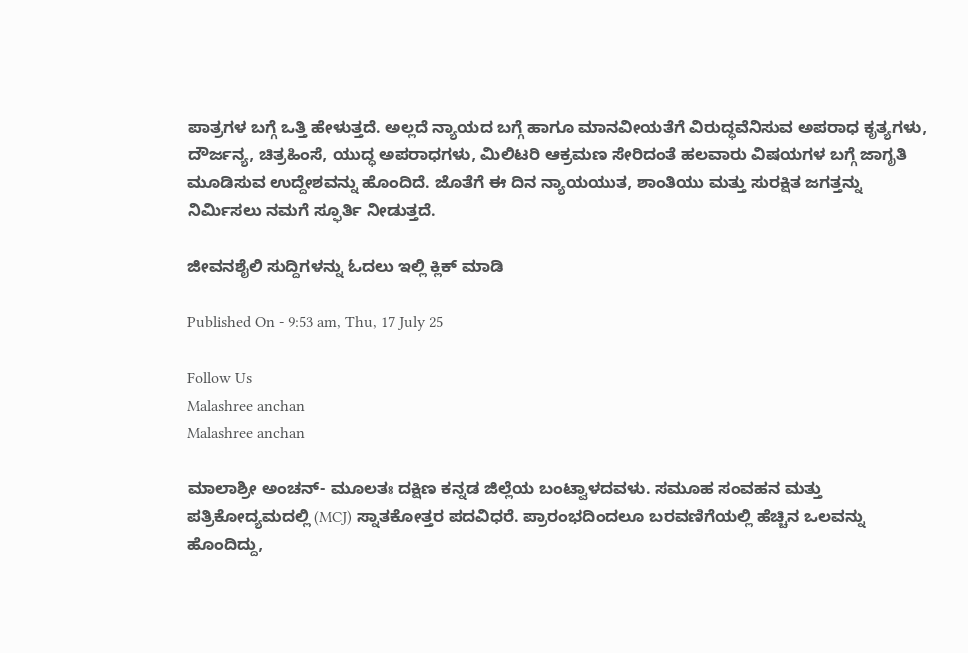ಪಾತ್ರಗಳ ಬಗ್ಗೆ ಒತ್ತಿ ಹೇಳುತ್ತದೆ. ಅಲ್ಲದೆ ನ್ಯಾಯದ ಬಗ್ಗೆ ಹಾಗೂ ಮಾನವೀಯತೆಗೆ ವಿರುದ್ಧವೆನಿಸುವ ಅಪರಾಧ ಕೃತ್ಯಗಳು, ದೌರ್ಜನ್ಯ, ಚಿತ್ರಹಿಂಸೆ, ಯುದ್ಧ ಅಪರಾಧಗಳು, ಮಿಲಿಟರಿ ಆಕ್ರಮಣ ಸೇರಿದಂತೆ ಹಲವಾರು ವಿಷಯಗಳ ಬಗ್ಗೆ ಜಾಗೃತಿ ಮೂಡಿಸುವ ಉದ್ದೇಶವನ್ನು ಹೊಂದಿದೆ. ಜೊತೆಗೆ ಈ ದಿನ ನ್ಯಾಯಯುತ, ಶಾಂತಿಯು ಮತ್ತು ಸುರಕ್ಷಿತ ಜಗತ್ತನ್ನು ನಿರ್ಮಿಸಲು ನಮಗೆ ಸ್ಫೂರ್ತಿ ನೀಡುತ್ತದೆ.

ಜೀವನಶೈಲಿ ಸುದ್ದಿಗಳನ್ನು ಓದಲು ಇಲ್ಲಿ ಕ್ಲಿಕ್ ಮಾಡಿ

Published On - 9:53 am, Thu, 17 July 25

Follow Us
Malashree anchan
Malashree anchan

ಮಾಲಾಶ್ರೀ ಅಂಚನ್- ಮೂಲತಃ ದಕ್ಷಿಣ ಕನ್ನಡ ಜಿಲ್ಲೆಯ ಬಂಟ್ವಾಳದವಳು. ಸಮೂಹ ಸಂವಹನ ಮತ್ತು ಪತ್ರಿಕೋದ್ಯಮದಲ್ಲಿ (MCJ) ಸ್ನಾತಕೋತ್ತರ ಪದವಿಧರೆ. ಪ್ರಾರಂಭದಿಂದಲೂ ಬರವಣಿಗೆಯಲ್ಲಿ ಹೆಚ್ಚಿನ ಒಲವನ್ನು ಹೊಂದಿದ್ದು,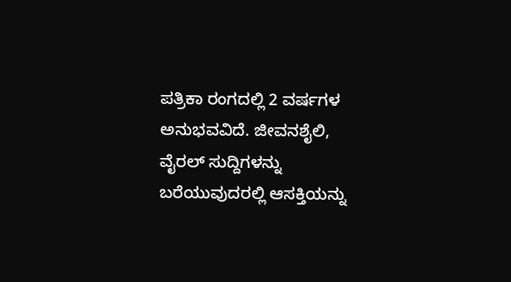ಪತ್ರಿಕಾ ರಂಗದಲ್ಲಿ 2 ವರ್ಷಗಳ ಅನುಭವವಿದೆ. ಜೀವನಶೈಲಿ, ವೈರಲ್ ಸುದ್ದಿಗಳನ್ನು ಬರೆಯುವುದರಲ್ಲಿ ಆಸಕ್ತಿಯನ್ನು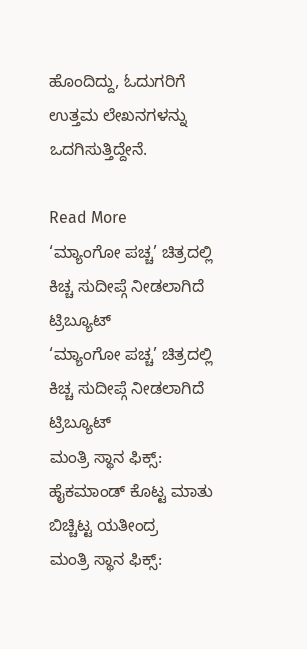ಹೊಂದಿದ್ದು, ಓದುಗರಿಗೆ ಉತ್ತಮ ಲೇಖನಗಳನ್ನು ಒದಗಿಸುತ್ತಿದ್ದೇನೆ.

Read More
‘ಮ್ಯಾಂಗೋ ಪಚ್ಚ’ ಚಿತ್ರದಲ್ಲಿ ಕಿಚ್ಚ ಸುದೀಪ್ಗೆ ನೀಡಲಾಗಿದೆ ಟ್ರಿಬ್ಯೂಟ್
‘ಮ್ಯಾಂಗೋ ಪಚ್ಚ’ ಚಿತ್ರದಲ್ಲಿ ಕಿಚ್ಚ ಸುದೀಪ್ಗೆ ನೀಡಲಾಗಿದೆ ಟ್ರಿಬ್ಯೂಟ್
ಮಂತ್ರಿ ಸ್ಥಾನ ಫಿಕ್ಸ್: ಹೈಕಮಾಂಡ್ ಕೊಟ್ಟ ಮಾತು ಬಿಚ್ಚಿಟ್ಟ ಯತೀಂದ್ರ
ಮಂತ್ರಿ ಸ್ಥಾನ ಫಿಕ್ಸ್: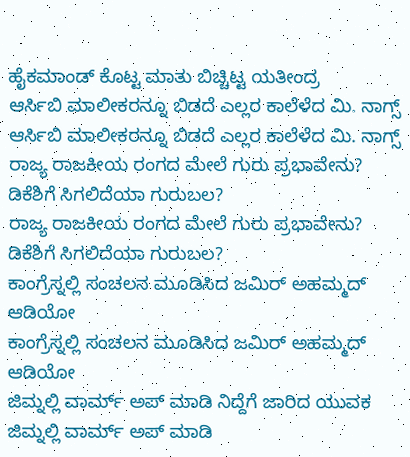ಹೈಕಮಾಂಡ್ ಕೊಟ್ಟ ಮಾತು ಬಿಚ್ಚಿಟ್ಟ ಯತೀಂದ್ರ
ಆರ್ಸಿಬಿ ಮಾಲೀಕರನ್ನೂ ಬಿಡದೆ ಎಲ್ಲರ ಕಾಲೆಳೆದ ಮಿ. ನಾಗ್ಸ್
ಆರ್ಸಿಬಿ ಮಾಲೀಕರನ್ನೂ ಬಿಡದೆ ಎಲ್ಲರ ಕಾಲೆಳೆದ ಮಿ. ನಾಗ್ಸ್
ರಾಜ್ಯ ರಾಜಕೀಯ ರಂಗದ ಮೇಲೆ ಗುರು ಪ್ರಭಾವೇನು? ಡಿಕೆಶಿಗೆ ಸಿಗಲಿದೆಯಾ ಗುರುಬಲ?
ರಾಜ್ಯ ರಾಜಕೀಯ ರಂಗದ ಮೇಲೆ ಗುರು ಪ್ರಭಾವೇನು? ಡಿಕೆಶಿಗೆ ಸಿಗಲಿದೆಯಾ ಗುರುಬಲ?
ಕಾಂಗ್ರೆಸ್ನಲ್ಲಿ ಸಂಚಲನ ಮೂಡಿಸಿದ ಜಮಿರ್ ಅಹಮ್ಮದ್ ಆಡಿಯೋ
ಕಾಂಗ್ರೆಸ್ನಲ್ಲಿ ಸಂಚಲನ ಮೂಡಿಸಿದ ಜಮಿರ್ ಅಹಮ್ಮದ್ ಆಡಿಯೋ
ಜಿಮ್ನಲ್ಲಿ ವಾರ್ಮ್ ಅಪ್ ಮಾಡಿ ನಿದ್ದೆಗೆ ಜಾರಿದ ಯುವಕ
ಜಿಮ್ನಲ್ಲಿ ವಾರ್ಮ್ ಅಪ್ ಮಾಡಿ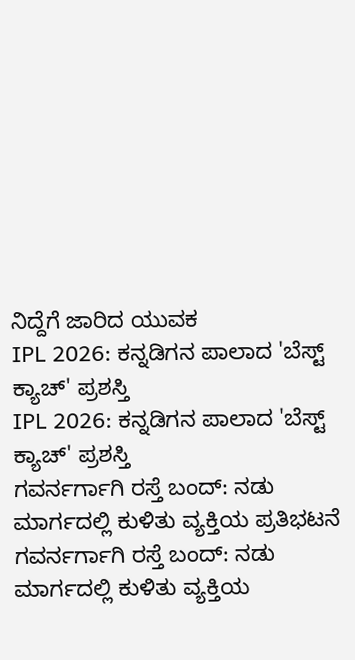ನಿದ್ದೆಗೆ ಜಾರಿದ ಯುವಕ
IPL 2026: ಕನ್ನಡಿಗನ ಪಾಲಾದ 'ಬೆಸ್ಟ್ ಕ್ಯಾಚ್' ಪ್ರಶಸ್ತಿ
IPL 2026: ಕನ್ನಡಿಗನ ಪಾಲಾದ 'ಬೆಸ್ಟ್ ಕ್ಯಾಚ್' ಪ್ರಶಸ್ತಿ
ಗವರ್ನರ್ಗಾಗಿ ರಸ್ತೆ ಬಂದ್: ನಡು ಮಾರ್ಗದಲ್ಲಿ ಕುಳಿತು ವ್ಯಕ್ತಿಯ ಪ್ರತಿಭಟನೆ
ಗವರ್ನರ್ಗಾಗಿ ರಸ್ತೆ ಬಂದ್: ನಡು ಮಾರ್ಗದಲ್ಲಿ ಕುಳಿತು ವ್ಯಕ್ತಿಯ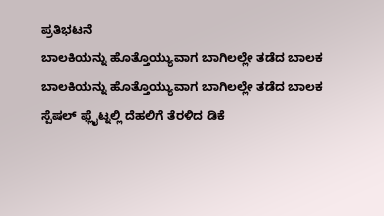ಪ್ರತಿಭಟನೆ
ಬಾಲಕಿಯನ್ನು ಹೊತ್ತೊಯ್ಯುವಾಗ ಬಾಗಿಲಲ್ಲೇ ತಡೆದ ಬಾಲಕ
ಬಾಲಕಿಯನ್ನು ಹೊತ್ತೊಯ್ಯುವಾಗ ಬಾಗಿಲಲ್ಲೇ ತಡೆದ ಬಾಲಕ
ಸ್ಪೆಷಲ್ ಫ್ಲೈಟ್ನಲ್ಲಿ ದೆಹಲಿಗೆ ತೆರಳಿದ ಡಿಕೆ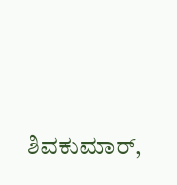ಶಿವಕುಮಾರ್,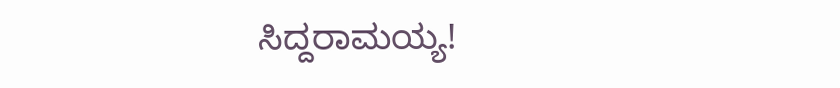ಸಿದ್ದರಾಮಯ್ಯ!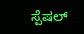ಸ್ಪೆಷಲ್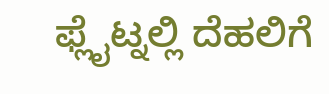ಫ್ಲೈಟ್ನಲ್ಲಿ ದೆಹಲಿಗೆ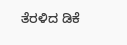ತೆರಳಿದ ಡಿಕೆ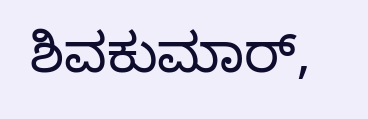ಶಿವಕುಮಾರ್,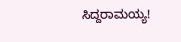ಸಿದ್ದರಾಮಯ್ಯ!